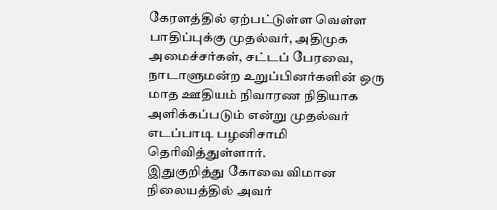கேரளத்தில் ஏற்பட்டுள்ள வெள்ள பாதிப்புக்கு முதல்வர், அதிமுக அமைச்சர்கள், சட்டப் பேரவை, நாடாளுமன்ற உறுப்பினர்களின் ஒரு மாத ஊதியம் நிவாரண நிதியாக அளிக்கப்படும் என்று முதல்வர் எடப்பாடி பழனிசாமி தெரிவித்துள்ளார்.
இதுகுறித்து கோவை விமான நிலையத்தில் அவர்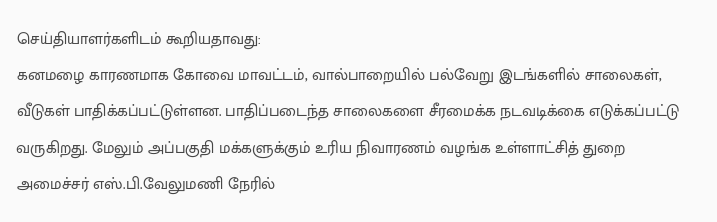செய்தியாளர்களிடம் கூறியதாவது:
கனமழை காரணமாக கோவை மாவட்டம், வால்பாறையில் பல்வேறு இடங்களில் சாலைகள், வீடுகள் பாதிக்கப்பட்டுள்ளன. பாதிப்படைந்த சாலைகளை சீரமைக்க நடவடிக்கை எடுக்கப்பட்டு வருகிறது. மேலும் அப்பகுதி மக்களுக்கும் உரிய நிவாரணம் வழங்க உள்ளாட்சித் துறை அமைச்சர் எஸ்.பி.வேலுமணி நேரில்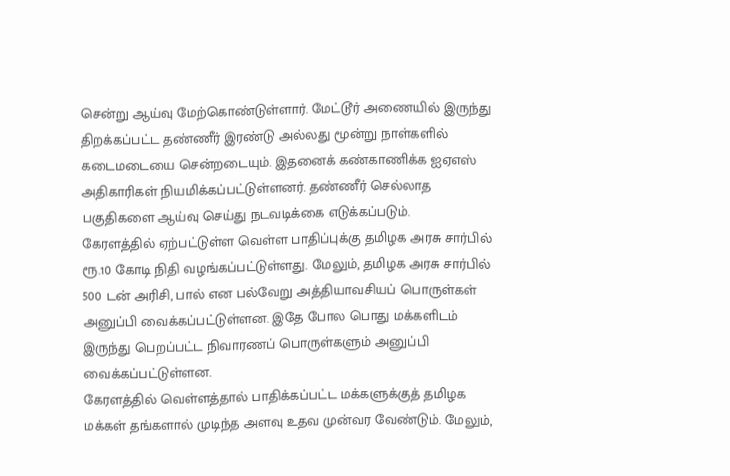சென்று ஆய்வு மேற்கொண்டுள்ளார். மேட்டூர் அணையில் இருந்து திறக்கப்பட்ட தண்ணீர் இரண்டு அல்லது மூன்று நாள்களில் கடைமடையை சென்றடையும். இதனைக் கண்காணிக்க ஐஏஎஸ் அதிகாரிகள் நியமிக்கப்பட்டுள்ளனர். தண்ணீர் செல்லாத பகுதிகளை ஆய்வு செய்து நடவடிக்கை எடுக்கப்படும்.
கேரளத்தில் ஏற்பட்டுள்ள வெள்ள பாதிப்புக்கு தமிழக அரசு சார்பில் ரூ.10 கோடி நிதி வழங்கப்பட்டுள்ளது. மேலும், தமிழக அரசு சார்பில் 500 டன் அரிசி, பால் என பல்வேறு அத்தியாவசியப் பொருள்கள் அனுப்பி வைக்கப்பட்டுள்ளன. இதே போல பொது மக்களிடம் இருந்து பெறப்பட்ட நிவாரணப் பொருள்களும் அனுப்பி வைக்கப்பட்டுள்ளன.
கேரளத்தில் வெள்ளத்தால் பாதிக்கப்பட்ட மக்களுக்குத் தமிழக மக்கள் தங்களால் முடிந்த அளவு உதவ முன்வர வேண்டும். மேலும்,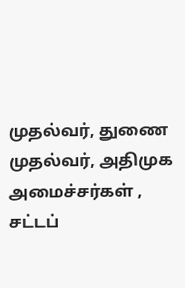முதல்வர், துணை முதல்வர், அதிமுக அமைச்சர்கள் , சட்டப்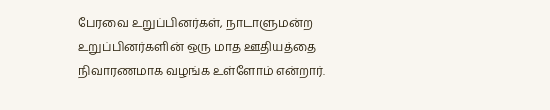பேரவை உறுப்பினர்கள், நாடாளுமன்ற உறுப்பினர்களின் ஒரு மாத ஊதியத்தை நிவாரணமாக வழங்க உள்ளோம் என்றார்.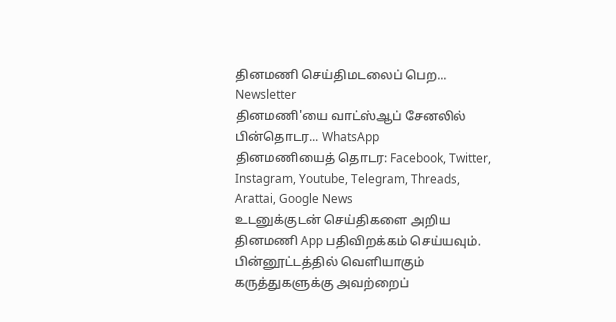தினமணி செய்திமடலைப் பெற... Newsletter
தினமணி'யை வாட்ஸ்ஆப் சேனலில் பின்தொடர... WhatsApp
தினமணியைத் தொடர: Facebook, Twitter, Instagram, Youtube, Telegram, Threads, Arattai, Google News
உடனுக்குடன் செய்திகளை அறிய தினமணி App பதிவிறக்கம் செய்யவும்.
பின்னூட்டத்தில் வெளியாகும் கருத்துகளுக்கு அவற்றைப்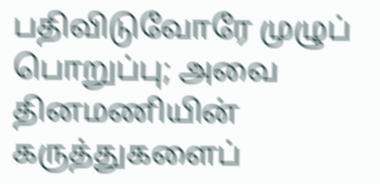பதிவிடுவோரே முழுப் பொறுப்பு; அவை தினமணியின் கருத்துகளைப்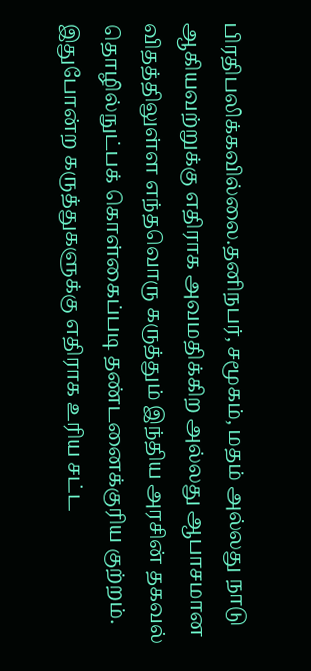பிரதிபலிக்கவில்லை.தனிநபர், சமூகம், மதம் அல்லது நாடு ஆகியவற்றுக்கு எதிராக அவமதிக்கிற அல்லது ஆபாசமான விதத்திலுள்ள எந்தவொரு கருத்தும் இந்திய அரசின் தகவல் தொழில்நுட்பக் கொள்கைப்படி தண்டனைக்குரிய குற்றம். இதுபோன்ற கருத்துகளுக்கு எதிராக உரிய சட்ட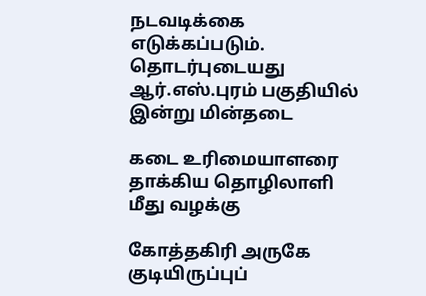நடவடிக்கை எடுக்கப்படும்.
தொடர்புடையது
ஆர்.எஸ்.புரம் பகுதியில் இன்று மின்தடை

கடை உரிமையாளரை தாக்கிய தொழிலாளி மீது வழக்கு

கோத்தகிரி அருகே குடியிருப்புப்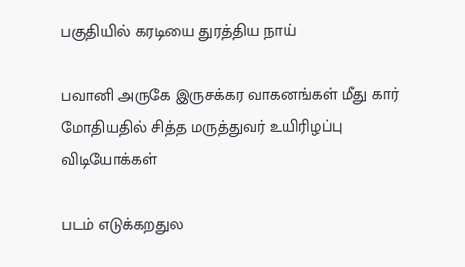பகுதியில் கரடியை துரத்திய நாய்

பவானி அருகே இருசக்கர வாகனங்கள் மீது கார் மோதியதில் சித்த மருத்துவர் உயிரிழப்பு
விடியோக்கள்

படம் எடுக்கறதுல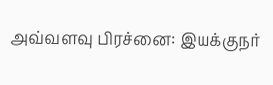அவ்வளவு பிரச்னை: இயக்குநர்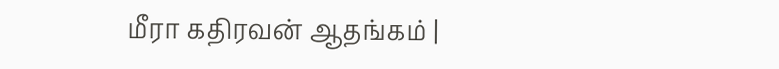மீரா கதிரவன் ஆதங்கம் |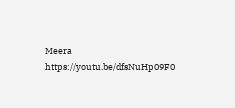Meera https://youtu.be/dfsNuHp09F0